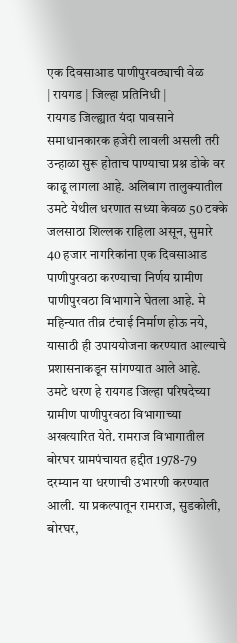एक दिवसाआड पाणीपुरवठ्याची वेळ
| रायगड | जिल्हा प्रतिनिधी |
रायगड जिल्ह्यात यंदा पावसाने समाधानकारक हजेरी लावली असली तरी उन्हाळा सुरू होताच पाण्याचा प्रश्न डोके वर काढू लागला आहे. अलिबाग तालुक्यातील उमटे येथील धरणात सध्या केवळ 50 टक्के जलसाठा शिल्लक राहिला असून, सुमारे 40 हजार नागरिकांना एक दिवसाआड पाणीपुरवठा करण्याचा निर्णय ग्रामीण पाणीपुरवठा विभागाने घेतला आहे. मे महिन्यात तीव्र टंचाई निर्माण होऊ नये, यासाठी ही उपाययोजना करण्यात आल्याचे प्रशासनाकडून सांगण्यात आले आहे.
उमटे धरण हे रायगड जिल्हा परिषदेच्या ग्रामीण पाणीपुरवठा विभागाच्या अखत्यारित येते. रामराज विभागातील बोरघर ग्रामपंचायत हद्दीत 1978-79 दरम्यान या धरणाची उभारणी करण्यात आली. या प्रकल्पातून रामराज, सुडकोली, बोरघर,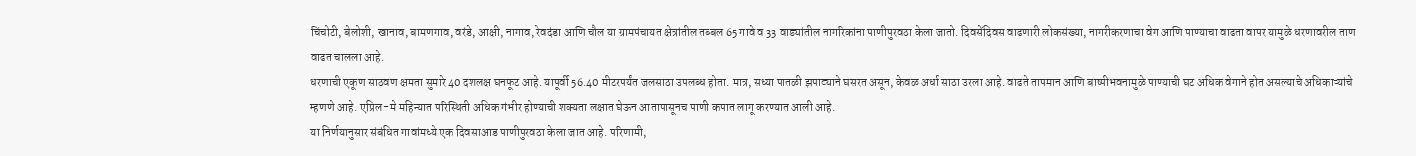चिंचोटी, बेलोशी, खानाव, बामणगाव, वरंडे, आक्षी, नागाव, रेवदंडा आणि चौल या ग्रामपंचायत क्षेत्रांतील तब्बल 65 गावे व 33 वाड्यांतील नागरिकांना पाणीपुरवठा केला जातो. दिवसेंदिवस वाढणारी लोकसंख्या, नागरीकरणाचा वेग आणि पाण्याचा वाढता वापर यामुळे धरणावरील ताण वाढत चालला आहे.
धरणाची एकूण साठवण क्षमता सुमारे 40 दशलक्ष घनफूट आहे. यापूर्वी 56.40 मीटरपर्यंत जलसाठा उपलब्ध होता. मात्र, सध्या पातळी झपाट्याने घसरत असून, केवळ अर्धा साठा उरला आहे. वाढते तापमान आणि बाष्पीभवनामुळे पाण्याची घट अधिक वेगाने होत असल्याचे अधिकाऱ्यांचे म्हणणे आहे. एप्रिल-मे महिन्यात परिस्थिती अधिक गंभीर होण्याची शक्यता लक्षात घेऊन आतापासूनच पाणी कपात लागू करण्यात आली आहे.
या निर्णयानुसार संबंधित गावांमध्ये एक दिवसाआड पाणीपुरवठा केला जात आहे. परिणामी,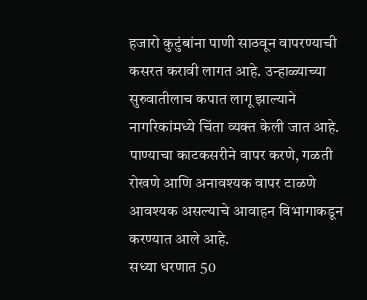हजारो कुटुंबांना पाणी साठवून वापरण्याची कसरत करावी लागत आहे. उन्हाळ्याच्या सुरुवातीलाच कपात लागू झाल्याने नागरिकांमध्ये चिंता व्यक्त केली जात आहे. पाण्याचा काटकसरीने वापर करणे, गळती रोखणे आणि अनावश्यक वापर टाळणे आवश्यक असल्याचे आवाहन विभागाकडून करण्यात आले आहे.
सध्या धरणात 50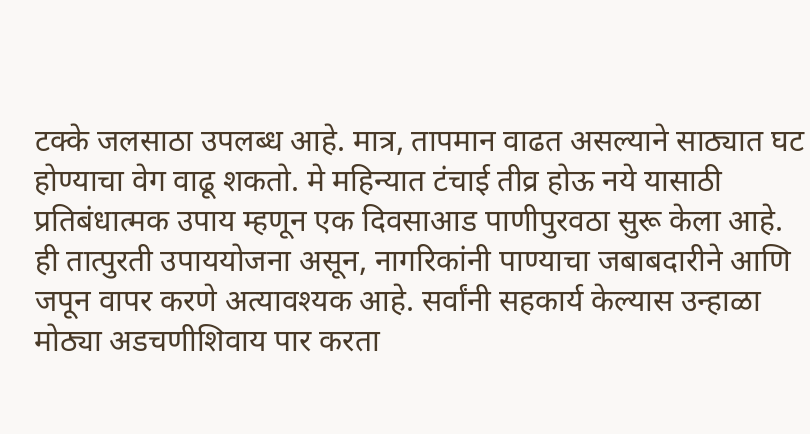टक्के जलसाठा उपलब्ध आहे. मात्र, तापमान वाढत असल्याने साठ्यात घट होण्याचा वेग वाढू शकतो. मे महिन्यात टंचाई तीव्र होऊ नये यासाठी प्रतिबंधात्मक उपाय म्हणून एक दिवसाआड पाणीपुरवठा सुरू केला आहे. ही तात्पुरती उपाययोजना असून, नागरिकांनी पाण्याचा जबाबदारीने आणि जपून वापर करणे अत्यावश्यक आहे. सर्वांनी सहकार्य केल्यास उन्हाळा मोठ्या अडचणीशिवाय पार करता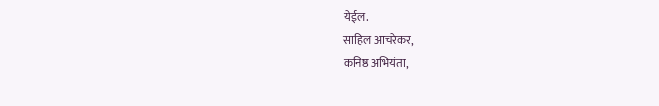येईल.
साहिल आचरेकर,
कनिष्ठ अभियंता,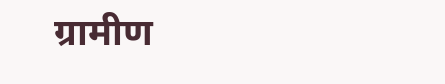ग्रामीण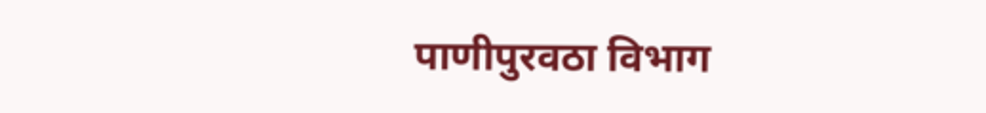पाणीपुरवठा विभाग